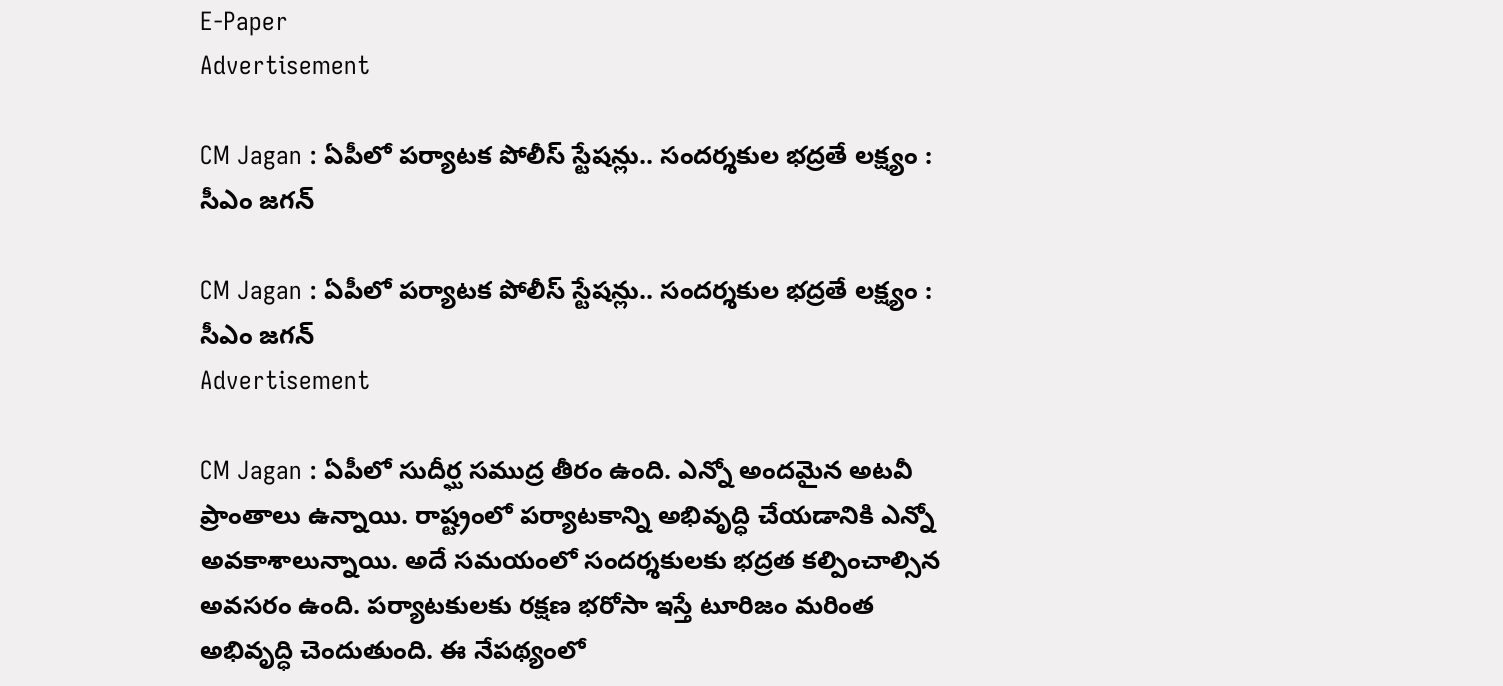E-Paper
Advertisement

CM Jagan : ఏపీలో పర్యాటక పోలీస్ స్టేషన్లు.. సందర్శకుల భద్రతే లక్ష్యం : సీఎం జగన్

CM Jagan : ఏపీలో పర్యాటక పోలీస్ స్టేషన్లు.. సందర్శకుల భద్రతే లక్ష్యం : సీఎం జగన్
Advertisement

CM Jagan : ఏపీలో సుదీర్ఘ సముద్ర తీరం ఉంది. ఎన్నో అందమైన అటవీ ప్రాంతాలు ఉన్నాయి. రాష్ట్రంలో పర్యాటకాన్ని అభివృద్ధి చేయడానికి ఎన్నో అవకాశాలున్నాయి. అదే సమయంలో సందర్శకులకు భద్రత కల్పించాల్సిన అవసరం ఉంది. పర్యాటకులకు రక్షణ భరోసా ఇస్తే టూరిజం మరింత అభివృద్ధి చెందుతుంది. ఈ నేపథ్యంలో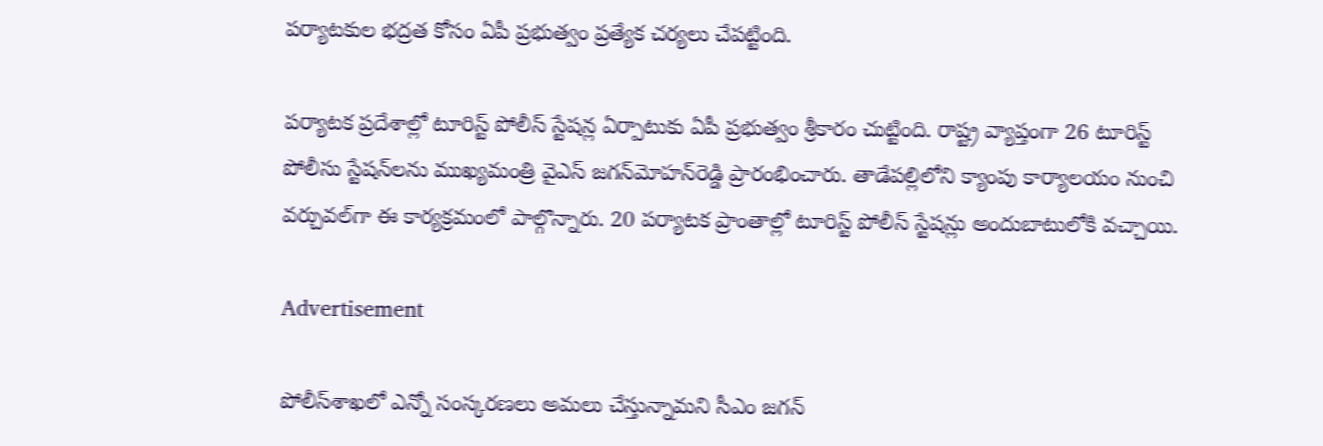పర్యాటకుల భద్రత కోసం ఏపీ ప్రభుత్వం ప్రత్యేక చర్యలు చేపట్టింది.

పర్యాటక ప్రదేశాల్లో టూరిస్ట్‌ పోలీస్‌ స్టేషన్ల ఏర్పాటుకు ఏపీ ప్రభుత్వం శ్రీకారం చుట్టింది. రాష్ట్ర వ్యాప్తంగా 26 టూరిస్ట్ పోలీసు స్టేషన్‌లను ముఖ్యమంత్రి వైఎస్‌ జగన్‌మోహన్‌రెడ్డి ప్రారంభించారు. తాడేపల్లిలోని క్యాంపు కార్యాలయం నుంచి వర్చువల్‌గా ఈ కార్యక్రమంలో పాల్గొన్నారు. 20 పర్యాటక ప్రాంతాల్లో టూరిస్ట్‌ పోలీస్‌ స్టేషన్లు అందుబాటులోకి వచ్చాయి.

Advertisement

పోలీస్‌శాఖలో ఎన్నో సంస్కరణలు అమలు చేస్తున్నామని సీఎం జగన్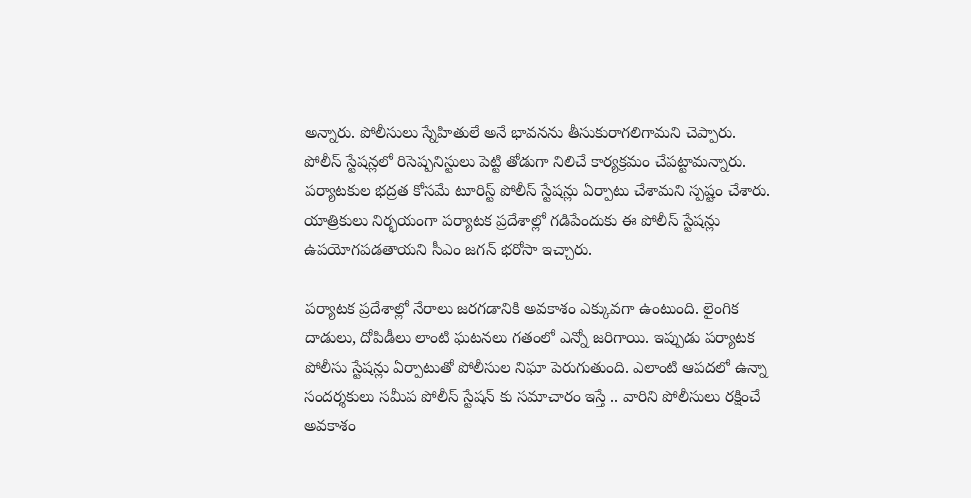అన్నారు. పోలీసులు స్నేహితులే అనే భావనను తీసుకురాగలిగామని చెప్పారు. పోలీస్‌ స్టేషన్లలో రిసెష్పనిస్టులు పెట్టి తోడుగా నిలిచే కార్యక్రమం చేపట్టామన్నారు. పర్యాటకుల భద్రత కోసమే టూరిస్ట్‌ పోలీస్‌ స్టేషన్లు ఏర్పాటు చేశామని స్పష్టం చేశారు. యాత్రికులు నిర్భయంగా పర్యాటక ప్రదేశాల్లో గడిపేందుకు ఈ పోలీస్‌ స్టేషన్లు ఉపయోగపడతాయని సీఎం జగన్ భరోసా ఇచ్చారు.

పర్యాటక ప్రదేశాల్లో నేరాలు జరగడానికి అవకాశం ఎక్కువగా ఉంటుంది. లైంగిక దాడులు, దోపిడీలు లాంటి ఘటనలు గతంలో ఎన్నో జరిగాయి. ఇప్పుడు పర్యాటక పోలీసు స్టేషన్లు ఏర్పాటుతో పోలీసుల నిఘా పెరుగుతుంది. ఎలాంటి ఆపదలో ఉన్నా సందర్శకులు సమీప పోలీస్ స్టేషన్ కు సమాచారం ఇస్తే .. వారిని పోలీసులు రక్షించే అవకాశం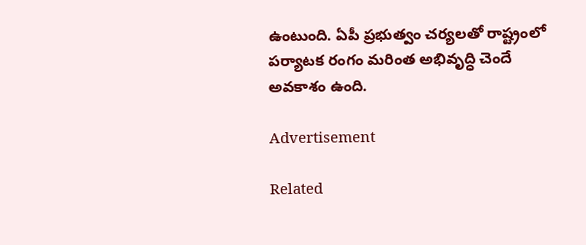ఉంటుంది. ఏపీ ప్రభుత్వం చర్యలతో రాష్ట్రంలో పర్యాటక రంగం మరింత అభివృద్ధి చెందే అవకాశం ఉంది.

Advertisement

Related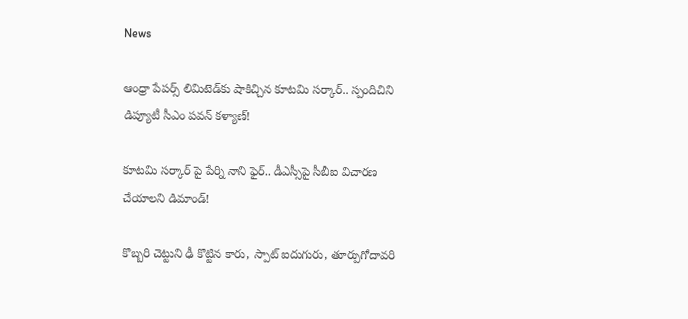News

ఆంధ్రా పేపర్స్ లిమిటెడ్‌కు షాకిచ్చిన కూటమి సర్కార్.. స్పందిచిని డిప్యూటీ సీఎం పవన్ కళ్యాణ్!

కూటమి సర్కార్ పై పేర్ని నాని ఫైర్.. డీఎస్సీపై సీబీఐ విచారణ చేయాలని డిమాండ్!

కొబ్బరి చెట్టుని ఢీ కొట్టిన కారు, స్పాట్ ఐదుగురు, తూర్పుగోదావరి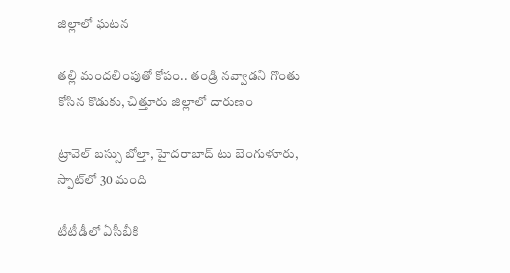జిల్లాలో ఘటన

తల్లి మందలింపుతో కోపం.. తండ్రి నవ్వాడని గొంతు కోసిన కొడుకు, చిత్తూరు జిల్లాలో దారుణం

ట్రావెల్ బస్సు బోల్తా, హైదరాబాద్ టు బెంగుళూరు, స్పాట్‌లో 30 మంది

టీటీడీలో ఏసీబీకి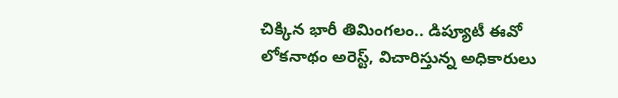చిక్కిన భారీ తిమింగలం.. డిప్యూటీ ఈవో లోకనాథం అరెస్ట్, విచారిస్తున్న అధికారులు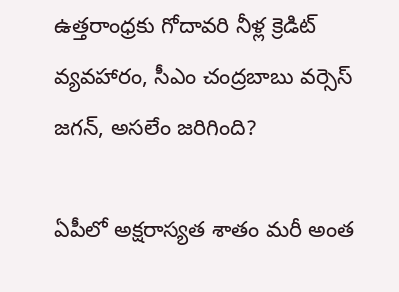ఉత్తరాంధ్రకు గోదావరి నీళ్ల క్రెడిట్ వ్యవహారం, సీఎం చంద్రబాబు వర్సెస్ జగన్, అసలేం జరిగింది?

ఏపీలో అక్షరాస్యత శాతం మరీ అంత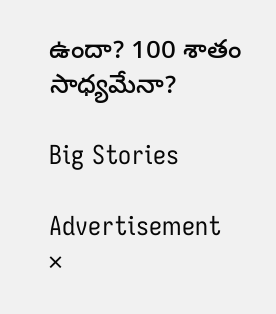ఉందా? 100 శాతం సాధ్యమేనా?

Big Stories

Advertisement
×